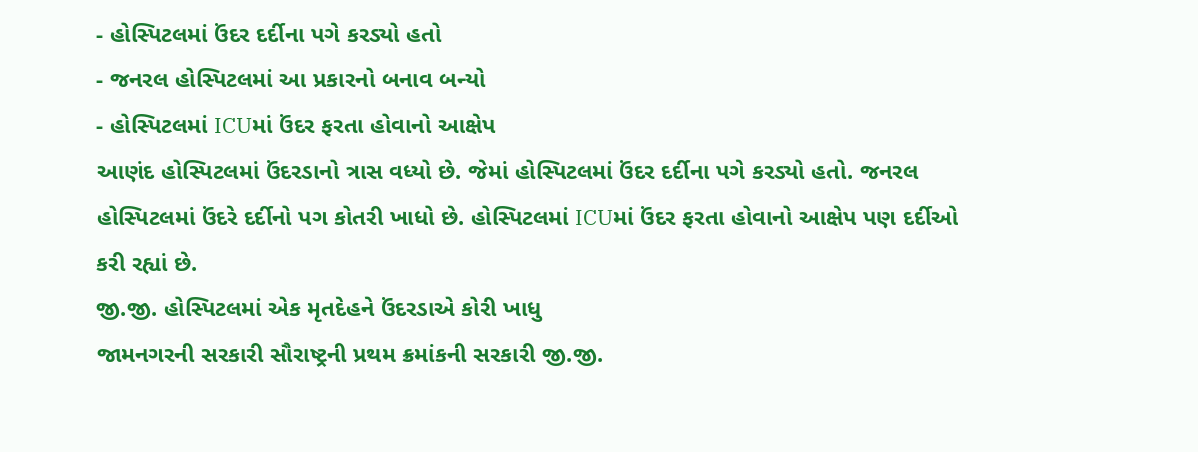- હોસ્પિટલમાં ઉંદર દર્દીના પગે કરડ્યો હતો
- જનરલ હોસ્પિટલમાં આ પ્રકારનો બનાવ બન્યો
- હોસ્પિટલમાં ICUમાં ઉંદર ફરતા હોવાનો આક્ષેપ
આણંદ હોસ્પિટલમાં ઉંદરડાનો ત્રાસ વધ્યો છે. જેમાં હોસ્પિટલમાં ઉંદર દર્દીના પગે કરડ્યો હતો. જનરલ હોસ્પિટલમાં ઉંદરે દર્દીનો પગ કોતરી ખાધો છે. હોસ્પિટલમાં ICUમાં ઉંદર ફરતા હોવાનો આક્ષેપ પણ દર્દીઓ કરી રહ્યાં છે.
જી.જી. હોસ્પિટલમાં એક મૃતદેહને ઉંદરડાએ કોરી ખાધુ
જામનગરની સરકારી સૌરાષ્ટ્રની પ્રથમ ક્રમાંકની સરકારી જી.જી.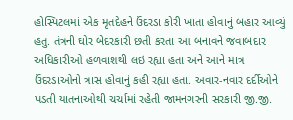હોસ્પિટલમાં એક મૃતદેહને ઉંદરડા કોરી ખાતા હોવાનું બહાર આવ્યું હતુ. તંત્રની ઘોર બેદરકારી છતી કરતા આ બનાવને જવાબદાર અધિકારીઓ હળવાશથી લઇ રહ્યા હતા અને આને માત્ર ઉંદરડાઓનો ત્રાસ હોવાનું કહી રહ્યા હતા. અવાર-નવાર દર્દીઓને પડતી યાતનાઓથી ચર્ચામાં રહેતી જામનગરની સરકારી જી.જી.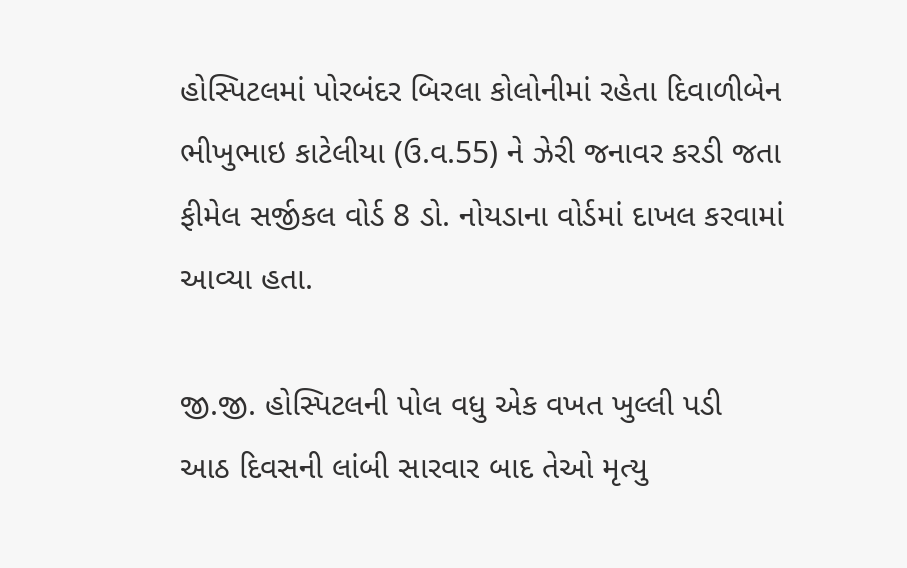હોસ્પિટલમાં પોરબંદર બિરલા કોલોનીમાં રહેતા દિવાળીબેન ભીખુભાઇ કાટેલીયા (ઉ.વ.55) ને ઝેરી જનાવર કરડી જતા ફીમેલ સર્જીકલ વોર્ડ 8 ડો. નોયડાના વોર્ડમાં દાખલ કરવામાં આવ્યા હતા.

જી.જી. હોસ્પિટલની પોલ વધુ એક વખત ખુલ્લી પડી
આઠ દિવસની લાંબી સારવાર બાદ તેઓ મૃત્યુ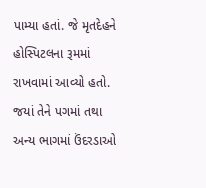પામ્યા હતાં. જે મૃતદેહને હોસ્પિટલના રૂમમાં રાખવામાં આવ્યો હતો. જયાં તેને પગમાં તથા અન્ય ભાગમાં ઉંદરડાઓ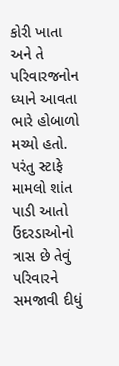કોરી ખાતા અને તે પરિવારજનોન ધ્યાને આવતા ભારે હોબાળો મચ્યો હતો. પરંતુ સ્ટાફે મામલો શાંત પાડી આતો ઉંદરડાઓનો ત્રાસ છે તેવું પરિવારને સમજાવી દીધું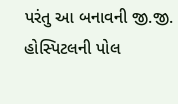પરંતુ આ બનાવની જી.જી. હોસ્પિટલની પોલ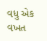વધુ એક વખત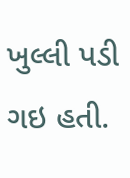ખુલ્લી પડી ગઇ હતી.